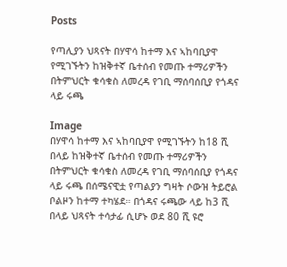Posts

የጣሊያን ህጻናት በሃዋሳ ከተማ እና ኣከባቢያዋ የሚገኙትን ከዝቅተኛ ቤተሰብ የመጡ ተማሪዎችን በትምህርት ቁሳቁስ ለመረዳ የገቢ ማሰባሰቢያ የጎዳና ላይ ሩጫ

Image
በሃዋሳ ከተማ እና ኣከባቢያዋ የሚገኙትን ከ18 ሺ በላይ ከዝቅተኛ ቤተሰብ የመጡ ተማሪዎችን በትምህርት ቁሳቁስ ለመረዳ የገቢ ማሰባሰቢያ የጎዳና ላይ ሩጫ በሰሜናዊቷ የጣልያን ግዛት ሶውዝ ትይሮል ቦልዞን ከተማ ተካሄደ። በጎዳና ሩጫው ላይ ከ3 ሺ በላይ ህጻናት ተሳታፊ ሲሆኑ ወደ 80 ሺ ዩሮ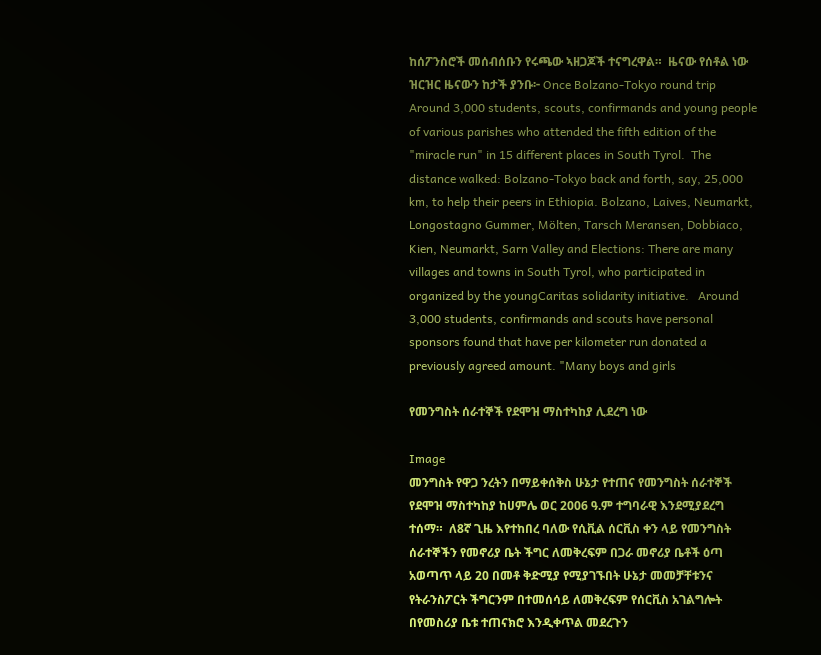ከሰፖንስሮች መሰብሰቡን የሩጫው ኣዘጋጆች ተናግረዋል።  ዜናው የሰቶል ነው ዝርዝር ዜናውን ከታች ያንቡ፦ Once Bolzano-Tokyo round trip Around 3,000 students, scouts, confirmands and young people of various parishes who attended the fifth edition of the "miracle run" in 15 different places in South Tyrol.  The distance walked: Bolzano-Tokyo back and forth, say, 25,000 km, to help their peers in Ethiopia. Bolzano, Laives, Neumarkt, Longostagno Gummer, Mölten, Tarsch Meransen, Dobbiaco, Kien, Neumarkt, Sarn Valley and Elections: There are many villages and towns in South Tyrol, who participated in organized by the youngCaritas solidarity initiative.   Around 3,000 students, confirmands and scouts have personal sponsors found that have per kilometer run donated a previously agreed amount. "Many boys and girls

የመንግስት ሰራተኞች የደሞዝ ማስተካከያ ሊደረግ ነው

Image
መንግስት የዋጋ ንረትን በማይቀሰቅስ ሁኔታ የተጠና የመንግስት ሰራተኞች የደሞዝ ማስተካከያ ከሀምሌ ወር 2006 ዓ.ም ተግባራዊ እንደሚያደረግ ተሰማ።  ለ8ኛ ጊዜ እየተከበረ ባለው የሲቪል ሰርቪስ ቀን ላይ የመንግስት ሰራተኞችን የመኖሪያ ቤት ችግር ለመቅረፍም በጋራ መኖሪያ ቤቶች ዕጣ አወጣጥ ላይ 20 በመቶ ቅድሚያ የሚያገኙበት ሁኔታ መመቻቸቱንና የትራንስፖርት ችግርንም በተመሰሳይ ለመቅረፍም የሰርቪስ አገልግሎት በየመስሪያ ቤቱ ተጠናክሮ እንዲቀጥል መደረጉን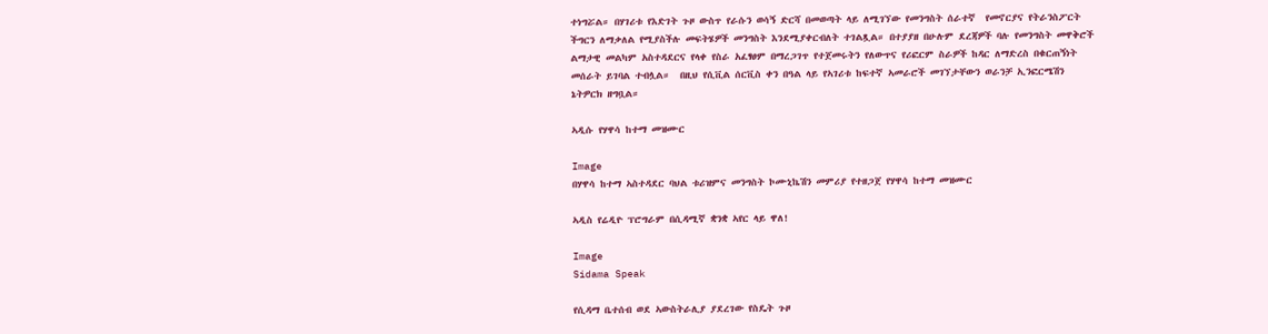ተነግሯል። በሃገሪቱ የእድገት ጉዞ ውስጥ የራሱን ወሳኝ ድርሻ በመወጣት ላይ ለሚገኘው የመንግስት ሰራተኛ  የመኖርያና የትራንስፖርት ችግርን ለማቃለል የሚያስችሉ መፍትሄዎች መንግስት እንደሚያቀርብለት ተገልጿል። በተያያዘ በሁሉም ደረጃዎች ባሉ የመንግስት መዋቅሮች ልማታዊ መልካም አስተዳደርና የላቀ የስራ አፈፃፀም በማረጋገጥ የተጀመሩትን የለውጥና የሪፎርም ስራዎች ከዳር ለማድረስ በቁርጠኝነት መሰራት ይገባል ተብሏል።  በዚህ የሲቪል ሰርቪስ ቀን በዓል ላይ የኣገሪቱ ከፍተኛ ኣመራሮች መገኘታቸውን ወራንቻ ኢንፎርሜሽን ኔትዎርክ ዘግቧል።

ኣዲሱ የሃዋሳ ከተማ መዝሙር

Image
በሃዋሳ ከተማ ኣስተዳደር ባህል ቱሪዝምና መንግስት ኮሙኒኬሽን መምሪያ የተዘጋጀ የሃዋሳ ከተማ መዝሙር

ኣዲስ የሬዲዮ ፕሮግራም በሲዳሚኛ ቋንቋ ኣየር ላይ ዋለ!

Image
Sidama Speak

የሲዳማ ቤተሰብ ወደ ኣውስትራሊያ ያደረገው የስዴት ጉዞ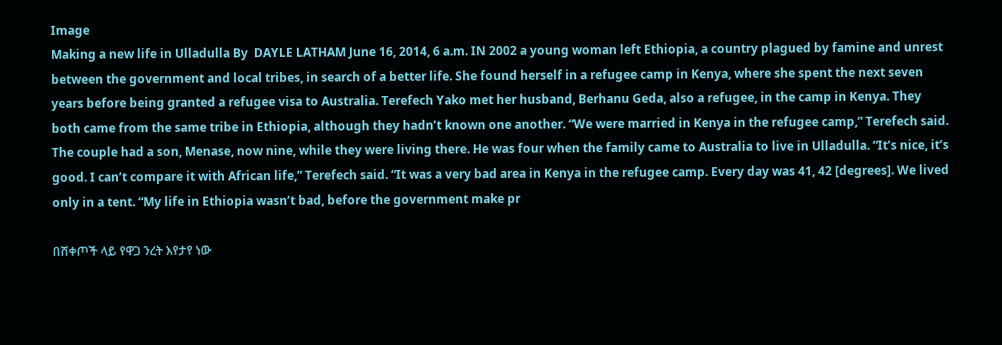Image
Making a new life in Ulladulla By  DAYLE LATHAM June 16, 2014, 6 a.m. IN 2002 a young woman left Ethiopia, a country plagued by famine and unrest between the government and local tribes, in search of a better life. She found herself in a refugee camp in Kenya, where she spent the next seven years before being granted a refugee visa to Australia. Terefech Yako met her husband, Berhanu Geda, also a refugee, in the camp in Kenya. They both came from the same tribe in Ethiopia, although they hadn’t known one another. “We were married in Kenya in the refugee camp,” Terefech said. The couple had a son, Menase, now nine, while they were living there. He was four when the family came to Australia to live in Ulladulla. “It’s nice, it’s good. I can’t compare it with African life,” Terefech said. “It was a very bad area in Kenya in the refugee camp. Every day was 41, 42 [degrees]. We lived only in a tent. “My life in Ethiopia wasn’t bad, before the government make pr

በሸቀጦች ላይ የዋጋ ንረት እየታየ ነው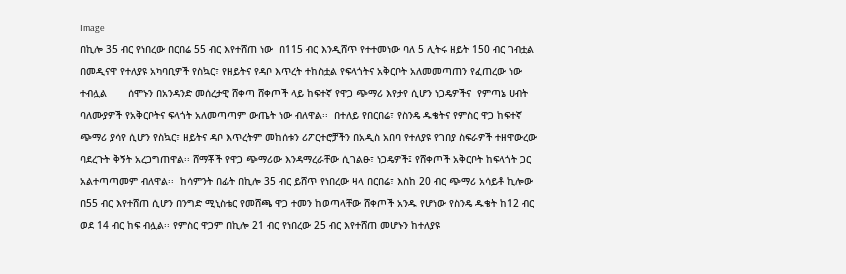Image
በኪሎ 35 ብር የነበረው በርበሬ 55 ብር እየተሸጠ ነው  በ115 ብር እንዲሸጥ የተተመነው ባለ 5 ሊትሩ ዘይት 150 ብር ገብቷል በመዲናዋ የተለያዩ አካባቢዎች የስኳር፣ የዘይትና የዳቦ እጥረት ተከስቷል የፍላጎትና አቅርቦት አለመመጣጠን የፈጠረው ነው ተብሏል       ሰሞኑን በአንዳንድ መሰረታዊ ሸቀጣ ሸቀጦች ላይ ከፍተኛ የዋጋ ጭማሪ እየታየ ሲሆን ነጋዴዎችና  የምጣኔ ሀብት ባለሙያዎች የአቅርቦትና ፍላጎት አለመጣጣም ውጤት ነው ብለዋል፡፡  በተለይ የበርበሬ፣ የስንዴ ዱቄትና የምስር ዋጋ ከፍተኛ ጭማሪ ያሳየ ሲሆን የስኳር፣ ዘይትና ዳቦ እጥረትም መከሰቱን ሪፖርተሮቻችን በአዲስ አበባ የተለያዩ የገበያ ስፍራዎች ተዘዋውረው ባደረጉት ቅኝት አረጋግጠዋል፡፡ ሸማቾች የዋጋ ጭማሪው እንዳማረራቸው ሲገልፁ፣ ነጋዴዎች፤ የሸቀጦች አቅርቦት ከፍላጎት ጋር  አልተጣጣመም ብለዋል፡፡  ከሳምንት በፊት በኪሎ 35 ብር ይሸጥ የነበረው ዛላ በርበሬ፣ እስከ 20 ብር ጭማሪ አሳይቶ ኪሎው በ55 ብር እየተሸጠ ሲሆን በንግድ ሚኒስቴር የመሸጫ ዋጋ ተመን ከወጣላቸው ሸቀጦች አንዱ የሆነው የስንዴ ዱቄት ከ12 ብር ወደ 14 ብር ከፍ ብሏል፡፡ የምስር ዋጋም በኪሎ 21 ብር የነበረው 25 ብር እየተሸጠ መሆኑን ከተለያዩ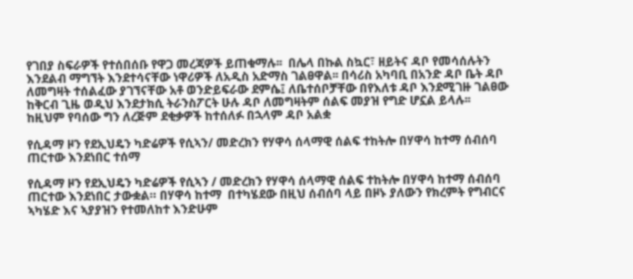የገበያ ስፍራዎች የተሰበሰቡ የዋጋ መረጃዎች ይጠቁማሉ፡፡  በሌላ በኩል ስኳር፣ ዘይትና ዳቦ የመሳሰሉትን እንደልብ ማግኘት እንደተሳናቸው ነዋሪዎች ለአዲስ አድማስ ገልፀዋል፡፡ በሳሪስ አካባቢ በአንድ ዳቦ ቤት ዳቦ ለመግዛት ተሰልፈው ያገኘናቸው አቶ ወንድይፍራው ደምሴ፤ ለቤተሰቦቻቸው በየእለቱ ዳቦ እንደሚገዙ ገልፀው ከቅርብ ጊዜ ወዲህ እንደታክሲ ትራንስፖርት ሁሉ ዳቦ ለመግዛትም ሰልፍ መያዝ የግድ ሆኗል ይላሉ፡፡ ከዚህም የባሰው ግን ለረጅም ደቂቃዎች ከተሰለፉ በኋላም ዳቦ አልቋ

የሲዳማ ዞን የደኢህዴን ካድሬዎች የሲኣን/ መድረክን የሃዋሳ ሰላማዊ ሰልፍ ተከትሎ በሃዋሳ ከተማ ሰብሰባ ጠርተው እንደነበር ተሰማ

የሲዳማ ዞን የደኢህዴን ካድሬዎች የሲኣን / መድረክን የሃዋሳ ሰላማዊ ሰልፍ ተከትሎ በሃዋሳ ከተማ ሰብሰባ ጠርተው እንደነበር ታውቋል። በሃዋሳ ከተማ  በተካሄደው በዚህ ሰብሰባ ላይ በዞኑ ያለውን የክረምት የግብርና ኣካሄድ እና ኣያያዝን የተመለከተ እንድሁም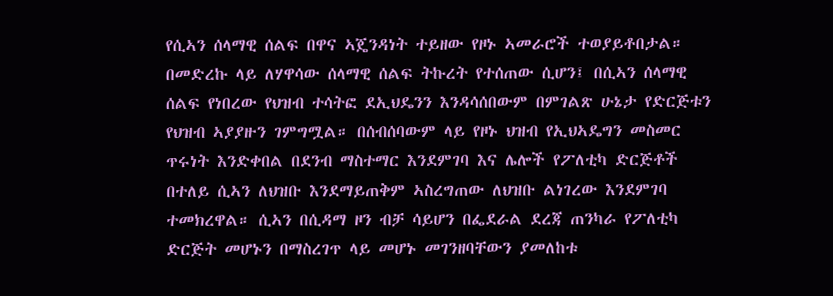የሲኣን ሰላማዊ ሰልፍ በዋና ኣጄንዳነት ተይዘው የዞኑ ኣመራሮች ተወያይቶበታል። በመድረኩ ላይ ለሃዋሳው ሰላማዊ ሰልፍ ትኩረት የተሰጠው ሲሆን፤ በሲኣን ሰላማዊ ሰልፍ የነበረው የህዝብ ተሳትፎ ደኢህዴንን እንዳሳሰበውም በምገልጽ ሁኔታ የድርጅቱን የህዝብ ኣያያዙን ገምግሟል። በሰብሰባውም ላይ የዞኑ ህዝብ የኢህኣዴግን መስመር ጥሩነት እንድቀበል በደንብ ማስተማር እንደምገባ እና ሌሎች የፖለቲካ ድርጅቶች በተለይ ሲኣን ለህዝቡ እንደማይጠቅም ኣስረግጠው ለህዝቡ ልነገረው እንደምገባ ተመክረዋል። ሲኣን በሲዳማ ዞን ብቻ ሳይሆን በፌደራል ደረጃ ጠንካራ የፖለቲካ ድርጅት መሆኑን በማስረገጥ ላይ መሆኑ መገንዘባቸውን ያመለከቱ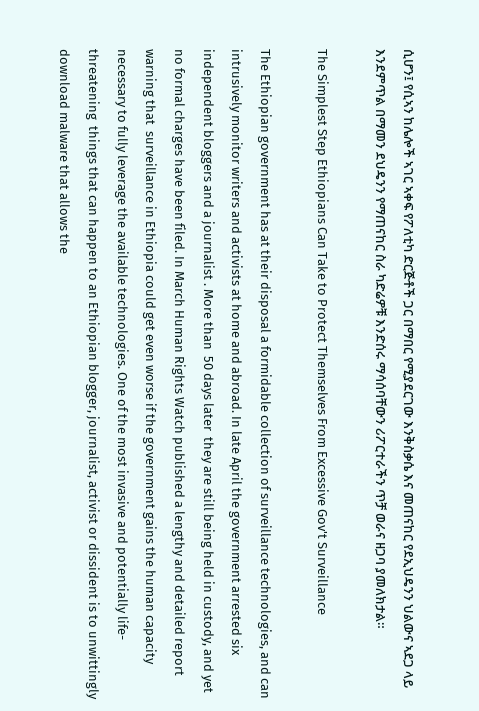ሲሆን፤ የሲኣን ከሌሎች ኣገር ኣቀፍ የፖለቲካ ድርጅቶች ጋር በማበር የሚያደርገው እንቅስቃሴ እና መጠናከር የደኢህዴንን ህልውና ኣደጋ ላይ እንደምጥል በማመን ደህዴንን የማጠናከር ስራ ካድሬዎቹ እንድሰሩ ማሳሰባቸውን ሪፖርተራችን ጥቻ ወራና ዘጋባ ያመለክታል።

The Simplest Step Ethiopians Can Take to Protect Themselves From Excessive Gov't Surveillance

The Ethiopian government has at their disposal a formidable collection of surveillance technologies, and can intrusively monitor writers and activists at home and abroad. In late April the government arrested six independent bloggers and a journalist . More than  50 days later  they are still being held in custody, and yet no formal charges have been filed. In March Human Rights Watch published a lengthy and detailed report  warning that  surveillance in Ethiopia could get even worse if the government gains the human capacity necessary to fully leverage the available technologies. One of the most invasive and potentially life-threatening  things that can happen to an Ethiopian blogger, journalist, activist or dissident is to unwittingly download malware that allows the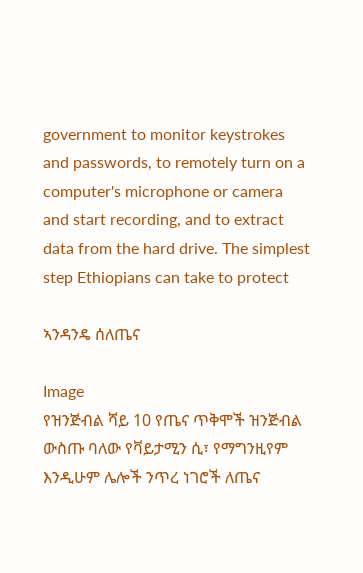government to monitor keystrokes and passwords, to remotely turn on a computer's microphone or camera and start recording, and to extract data from the hard drive. The simplest step Ethiopians can take to protect

ኣንዳንዴ ሰለጤና

Image
የዝንጅብል ሻይ 10 የጤና ጥቅሞች ዝንጅብል  ውስጡ ባለው የቫይታሚን ሲ፣ የማግንዚየም እንዲሁም ሌሎች ንጥረ ነገሮች ለጤና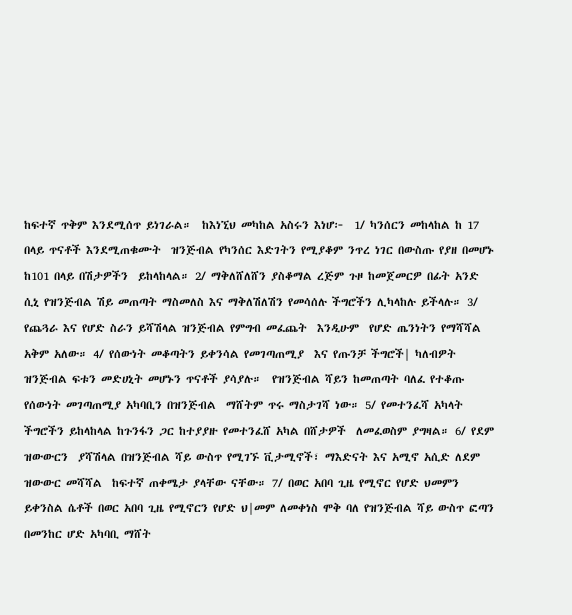ከፍተኛ ጥቅም እንደሚሰጥ ይነገራል።  ከእነኚህ መካከል አስሩን እነሆ፦  1/ ካንሰርን መከላከል ከ 17 በላይ ጥናቶች እንደሚጠቁሙት  ዝንጅብል የካንሰር እድገትን የሚያቆም ንጥረ ነገር በውስጡ የያዘ በመሆኑ ከ101 በላይ በሽታዎችን  ይከላከላል። 2/ ማቅለሸለሸን ያስቆማል ረጅም ጉዞ ከመጀመርዎ በፊት አንድ ሲኒ የዝንጅብል ሽይ መጠጣት ማስመለስ እና ማቅለሽለሽን የመሳሰሉ ችግሮችን ሊካላከሉ ይችላሉ። 3/ የጨጓራ እና የሆድ ስራን ይሻሽላል ዝንጅብል የምግብ መፈጨት  እንዲሁም  የሆድ ጤንነትን የማሻሻል አቅም አለው። 4/ የሰውነት መቆጣትን ይቀንሳል የመገጣጠሚያ  እና የጡንቻ ችግሮች| ካለብዎት ዝንጅብል ፍቱን መድሀኒት መሆኑን ጥናቶች ያሳያሉ።  የዝንጅብል ሻይን ከመጠጣት ባለፈ የተቆጡ የሰውነት መገጣጠሚያ አካባቢን በዝንጅብል  ማሸትም ጥሩ ማስታገሻ ነው። 5/ የመተንፈሻ አካላት ችግሮችን ይከላከላል ከጉንፋን ጋር ከተያያዙ የመተንፈሸ አካል በሸታዎች  ለመፈወስም ያግዛል። 6/ የደም ዝውውርን  ያሻሽላል በዝንጅብል ሻይ ውስጥ የሚገኙ ቪታሚኖች፣ ማእድናት እና አሚኖ አሲድ ለደም ዝውውር መሻሻል  ከፍተኛ ጠቀሜታ ያላቸው ናቸው። 7/ በወር አበባ ጊዜ የሚኖር የሆድ ህመምን ይቀንስል ሴቶች በወር አበባ ጊዜ የሚኖርን የሆድ ህ|መም ለመቀነስ ሞቅ ባለ የዝንጅብል ሻይ ውስጥ ፎጣን በመንከር ሆድ አካባቢ ማሸት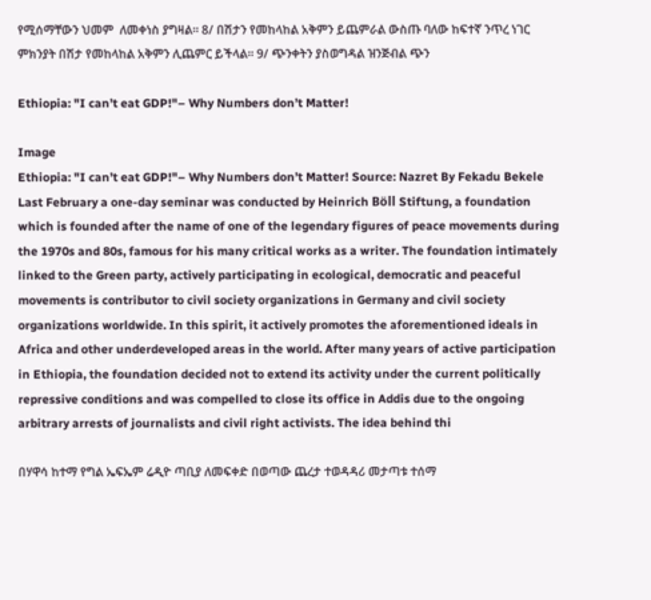የሚሰማቸውን ህመም  ለመቀነስ ያግዛል። 8/ በሽታን የመከላከል አቅምን ይጨምራል ውስጡ ባለው ከፍተኛ ንጥረ ነገር ምክንያት በሽታ የመከላከል አቅምን ሊጨምር ይችላል። 9/ ጭንቀትን ያስወግዳል ዝንጅብል ጭን

Ethiopia: "I can’t eat GDP!"– Why Numbers don’t Matter!

Image
Ethiopia: "I can’t eat GDP!"– Why Numbers don’t Matter! Source: Nazret By Fekadu Bekele Last February a one-day seminar was conducted by Heinrich Böll Stiftung, a foundation which is founded after the name of one of the legendary figures of peace movements during the 1970s and 80s, famous for his many critical works as a writer. The foundation intimately linked to the Green party, actively participating in ecological, democratic and peaceful movements is contributor to civil society organizations in Germany and civil society organizations worldwide. In this spirit, it actively promotes the aforementioned ideals in Africa and other underdeveloped areas in the world. After many years of active participation in Ethiopia, the foundation decided not to extend its activity under the current politically repressive conditions and was compelled to close its office in Addis due to the ongoing arbitrary arrests of journalists and civil right activists. The idea behind thi

በሃዋሳ ከተማ የግል ኤፍኤም ሬዲዮ ጣቢያ ለመፍቀድ በወጣው ጨረታ ተወዳዳሪ መታጣቱ ተሰማ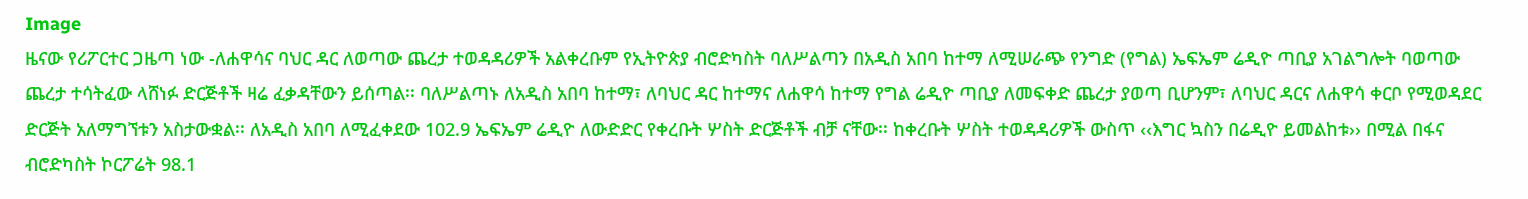Image
ዜናው የሪፖርተር ጋዜጣ ነው -ለሐዋሳና ባህር ዳር ለወጣው ጨረታ ተወዳዳሪዎች አልቀረቡም የኢትዮጵያ ብሮድካስት ባለሥልጣን በአዲስ አበባ ከተማ ለሚሠራጭ የንግድ (የግል) ኤፍኤም ሬዲዮ ጣቢያ አገልግሎት ባወጣው ጨረታ ተሳትፈው ላሸነፉ ድርጅቶች ዛሬ ፈቃዳቸውን ይሰጣል፡፡ ባለሥልጣኑ ለአዲስ አበባ ከተማ፣ ለባህር ዳር ከተማና ለሐዋሳ ከተማ የግል ሬዲዮ ጣቢያ ለመፍቀድ ጨረታ ያወጣ ቢሆንም፣ ለባህር ዳርና ለሐዋሳ ቀርቦ የሚወዳደር ድርጅት አለማግኘቱን አስታውቋል፡፡ ለአዲስ አበባ ለሚፈቀደው 102.9 ኤፍኤም ሬዲዮ ለውድድር የቀረቡት ሦስት ድርጅቶች ብቻ ናቸው፡፡ ከቀረቡት ሦስት ተወዳዳሪዎች ውስጥ ‹‹እግር ኳስን በሬዲዮ ይመልከቱ›› በሚል በፋና ብሮድካስት ኮርፖሬት 98.1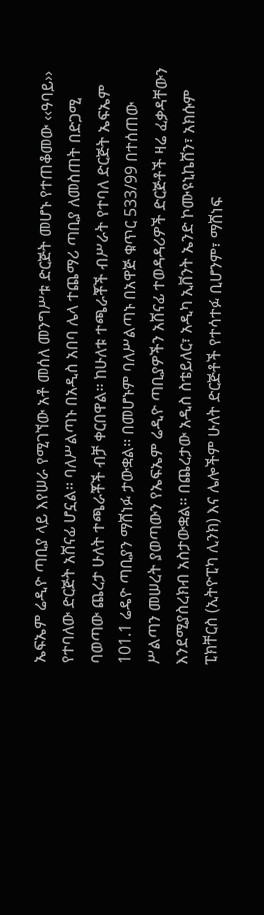ኤፍኤም ሬዲዮ ጣቢያ ላይ እየሠራ የሚገኘው አቶ መሰለ መንግሥቱ ድርጅት መሆኑ የተጠቆመው ‹‹ዓባይ›› የተባለው ድርጅት አሸናፊ ሆኗል፡፡ ባለሥልጣኑ በአዲስ አበባ ሌላ ተጨማሪ ጣቢያ ለመስጠት በድጋሚ ባወጣው ጨረታ ሁለት ተጫራቾች ብቻ ቀርበዋል፡፡ ከሁለቱ ተጫራቾች ብሥራት የተባለ ድርጅት ኤፍኤም 101.1 ሬዴዮ ጣቢያን ማሸነፉ ታውቋል፡፡ በመሆኑም ባለሥልጣኑ በአዋጅ ቁጥር 533/99 በተሰጠው ሥልጣን መሠረት ያወጣውን የኤፍኤም ሬዲዮ ጣቢያዎችን አሸናፊ ተወዳዳሪዎች ድርጅቶች ዛሬ ፈቃዳቸውን እንደሚያስረክብ አስታውቋል፡፡ በጨረታው አዲስ ስቴይለር፣ አዲካ ኢቨንት ኤንድ ኮሙዩኒኬሸን፣ አክሱም ፒክቸርስ (ኢትዮፒካ ሊንክ) እና ሌሎችም ሁለት ድርጅቶች የተሳተፉ ቢሆንም፣ ማሸነፍ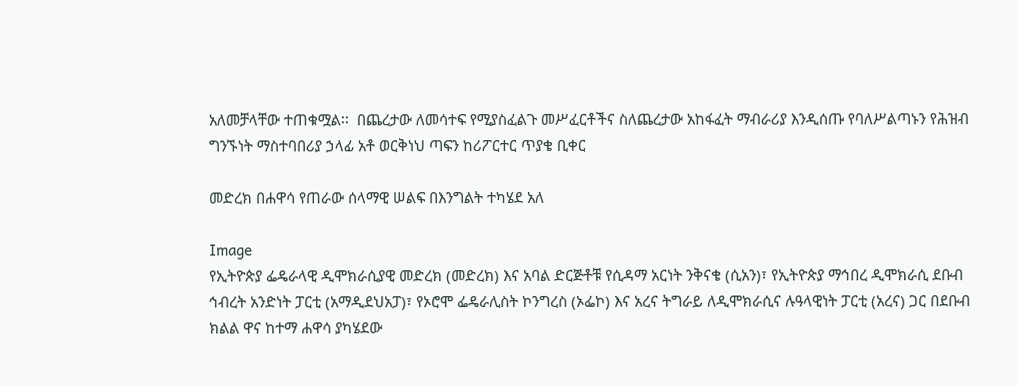አለመቻላቸው ተጠቁሟል፡፡  በጨረታው ለመሳተፍ የሚያስፈልጉ መሥፈርቶችና ስለጨረታው አከፋፈት ማብራሪያ እንዲሰጡ የባለሥልጣኑን የሕዝብ ግንኙነት ማስተባበሪያ ኃላፊ አቶ ወርቅነህ ጣፍን ከሪፖርተር ጥያቄ ቢቀር

መድረክ በሐዋሳ የጠራው ሰላማዊ ሠልፍ በእንግልት ተካሄደ አለ

Image
የኢትዮጵያ ፌዴራላዊ ዲሞክራሲያዊ መድረክ (መድረክ) እና አባል ድርጅቶቹ የሲዳማ አርነት ንቅናቄ (ሲአን)፣ የኢትዮጵያ ማኅበረ ዲሞክራሲ ደቡብ ኅብረት አንድነት ፓርቲ (አማዲደህአፓ)፣ የኦሮሞ ፌዴራሊስት ኮንግረስ (ኦፌኮ) እና አረና ትግራይ ለዲሞክራሲና ሉዓላዊነት ፓርቲ (አረና) ጋር በደቡብ ክልል ዋና ከተማ ሐዋሳ ያካሄደው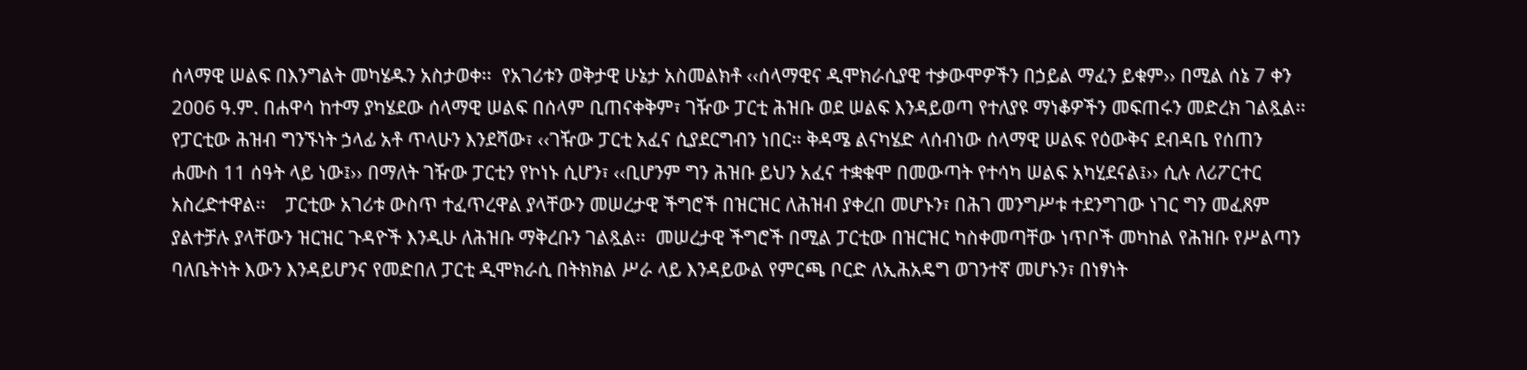ሰላማዊ ሠልፍ በእንግልት መካሄዱን አስታወቀ፡፡  የአገሪቱን ወቅታዊ ሁኔታ አስመልክቶ ‹‹ሰላማዊና ዲሞክራሲያዊ ተቃውሞዎችን በኃይል ማፈን ይቁም›› በሚል ሰኔ 7 ቀን 2006 ዓ.ም. በሐዋሳ ከተማ ያካሄደው ሰላማዊ ሠልፍ በሰላም ቢጠናቀቅም፣ ገዥው ፓርቲ ሕዝቡ ወደ ሠልፍ እንዳይወጣ የተለያዩ ማነቆዎችን መፍጠሩን መድረክ ገልጿል፡፡ የፓርቲው ሕዝብ ግንኙነት ኃላፊ አቶ ጥላሁን እንደሻው፣ ‹‹ገዥው ፓርቲ አፈና ሲያደርግብን ነበር፡፡ ቅዳሜ ልናካሄድ ላሰብነው ሰላማዊ ሠልፍ የዕውቅና ደብዳቤ የሰጠን ሐሙስ 11 ሰዓት ላይ ነው፤›› በማለት ገዥው ፓርቲን የኮነኑ ሲሆን፣ ‹‹ቢሆንም ግን ሕዝቡ ይህን አፈና ተቋቁሞ በመውጣት የተሳካ ሠልፍ አካሂደናል፤›› ሲሉ ለሪፖርተር አስረድተዋል፡፡    ፓርቲው አገሪቱ ውስጥ ተፈጥረዋል ያላቸውን መሠረታዊ ችግሮች በዝርዝር ለሕዝብ ያቀረበ መሆኑን፣ በሕገ መንግሥቱ ተደንግገው ነገር ግን መፈጸም ያልተቻሉ ያላቸውን ዝርዝር ጉዳዮች እንዲሁ ለሕዝቡ ማቅረቡን ገልጿል፡፡  መሠረታዊ ችግሮች በሚል ፓርቲው በዝርዝር ካስቀመጣቸው ነጥቦች መካከል የሕዝቡ የሥልጣን ባለቤትነት እውን እንዳይሆንና የመድበለ ፓርቲ ዲሞክራሲ በትክክል ሥራ ላይ እንዳይውል የምርጫ ቦርድ ለኢሕአዴግ ወገንተኛ መሆኑን፣ በነፃነት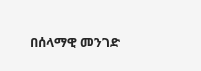በሰላማዊ መንገድ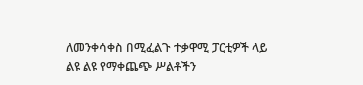ለመንቀሳቀስ በሚፈልጉ ተቃዋሚ ፓርቲዎች ላይ ልዩ ልዩ የማቀጨጭ ሥልቶችን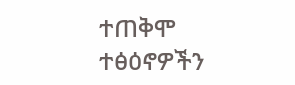ተጠቅሞ ተፅዕኖዎችን